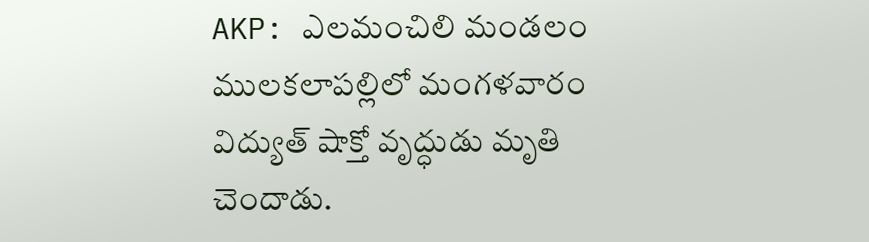AKP: ఎలమంచిలి మండలం ములకలాపల్లిలో మంగళవారం విద్యుత్ షాక్తో వృద్ధుడు మృతి చెందాడు.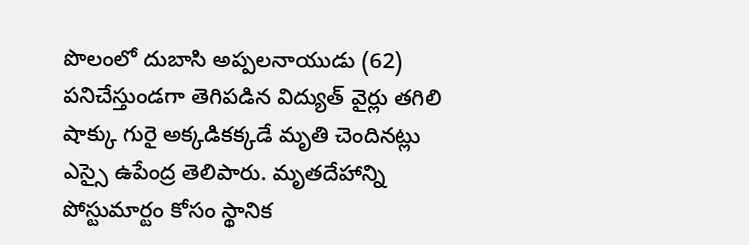పొలంలో దుబాసి అప్పలనాయుడు (62) పనిచేస్తుండగా తెగిపడిన విద్యుత్ వైర్లు తగిలి షాక్కు గురై అక్కడికక్కడే మృతి చెందినట్లు ఎస్సై ఉపేంద్ర తెలిపారు. మృతదేహాన్ని పోస్టుమార్టం కోసం స్థానిక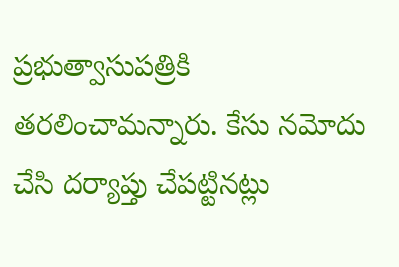ప్రభుత్వాసుపత్రికి తరలించామన్నారు. కేసు నమోదు చేసి దర్యాప్తు చేపట్టినట్లు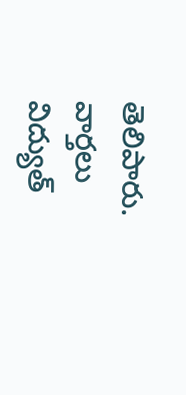తెలిపారు.
వార్తలు
విద్యుత్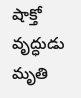షాక్తో వృద్ధుడు మృతి